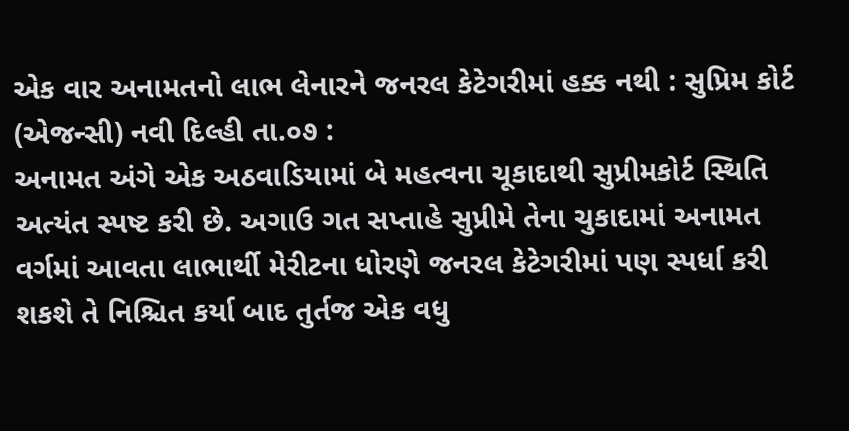એક વાર અનામતનો લાભ લેનારને જનરલ કેટેગરીમાં હક્ક નથી : સુપ્રિમ કોર્ટ
(એજન્સી) નવી દિલ્હી તા.૦૭ :
અનામત અંગે એક અઠવાડિયામાં બે મહત્વના ચૂકાદાથી સુપ્રીમકોર્ટ સ્થિતિ અત્યંત સ્પષ્ટ કરી છે. અગાઉ ગત સપ્તાહે સુપ્રીમે તેના ચુકાદામાં અનામત વર્ગમાં આવતા લાભાર્થી મેરીટના ધોરણે જનરલ કેટેગરીમાં પણ સ્પર્ધા કરી શકશે તે નિશ્ચિત કર્યા બાદ તુર્તજ એક વધુ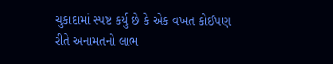ચુકાદામાં સ્પષ્ટ કર્યુ છે કે એક વખત કોઈપણ રીતે અનામતનો લાભ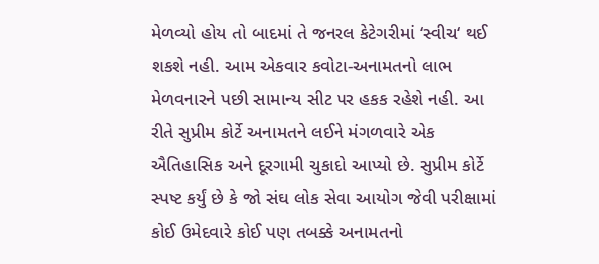મેળવ્યો હોય તો બાદમાં તે જનરલ કેટેગરીમાં ‘સ્વીચ‘ થઈ શકશે નહી. આમ એકવાર કવોટા-અનામતનો લાભ મેળવનારને પછી સામાન્ય સીટ પર હકક રહેશે નહી. આ રીતે સુપ્રીમ કોર્ટે અનામતને લઈને મંગળવારે એક ઐતિહાસિક અને દૂરગામી ચુકાદો આપ્યો છે. સુપ્રીમ કોર્ટે સ્પષ્ટ કર્યું છે કે જો સંઘ લોક સેવા આયોગ જેવી પરીક્ષામાં કોઈ ઉમેદવારે કોઈ પણ તબક્કે અનામતનો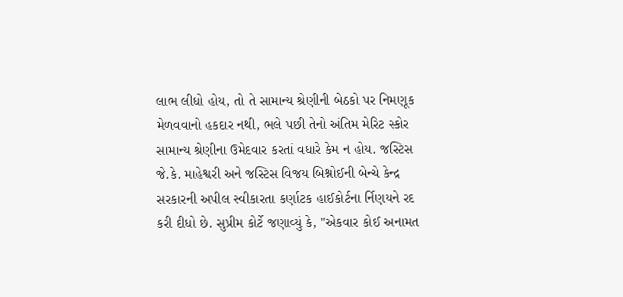લાભ લીધો હોય, તો તે સામાન્ય શ્રેણીની બેઠકો પર નિમણૂક મેળવવાનો હકદાર નથી, ભલે પછી તેનો અંતિમ મેરિટ સ્કોર સામાન્ય શ્રેણીના ઉમેદવાર કરતાં વધારે કેમ ન હોય. જસ્ટિસ જે.કે. માહેશ્વરી અને જસ્ટિસ વિજય બિશ્નોઈની બેન્ચે કેન્દ્ર સરકારની અપીલ સ્વીકારતા કર્ણાટક હાઈકોર્ટના ર્નિણયને રદ કરી દીધો છે. સુપ્રીમ કોર્ટે જણાવ્યું કે, "એકવાર કોઈ અનામત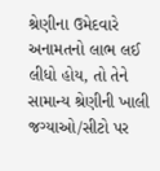શ્રેણીના ઉમેદવારે અનામતનો લાભ લઈ લીધો હોય, તો તેને સામાન્ય શ્રેણીની ખાલી જગ્યાઓ/સીટો પર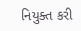નિયુક્ત કરી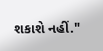શકાશે નહીં."